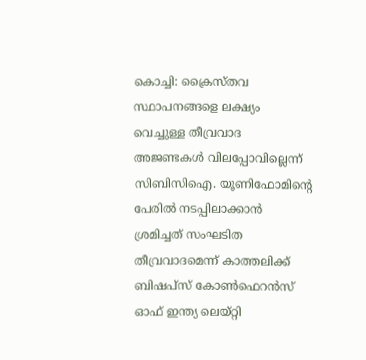കൊച്ചി: ക്രൈസ്തവ സ്ഥാപനങ്ങളെ ലക്ഷ്യം വെച്ചുള്ള തീവ്രവാദ അജണ്ടകൾ വിലപ്പോവില്ലെന്ന് സിബിസിഐ. യൂണിഫോമിന്റെ പേരിൽ നടപ്പിലാക്കാൻ ശ്രമിച്ചത് സംഘടിത തീവ്രവാദമെന്ന് കാത്തലിക്ക് ബിഷപ്സ് കോൺഫെറൻസ് ഓഫ് ഇന്ത്യ ലെയ്റ്റി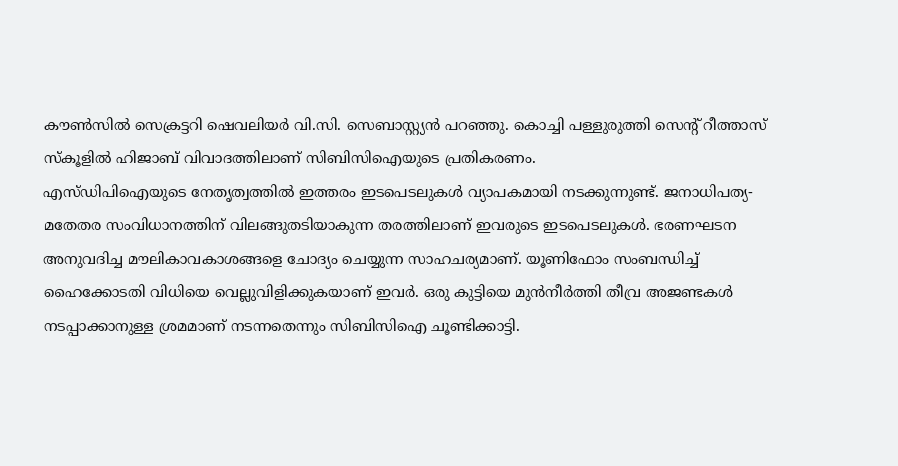കൗൺസിൽ സെക്രട്ടറി ഷെവലിയർ വി.സി. സെബാസ്റ്റ്യൻ പറഞ്ഞു. കൊച്ചി പള്ളുരുത്തി സെന്റ് റീത്താസ് സ്കൂളിൽ ഹിജാബ് വിവാദത്തിലാണ് സിബിസിഐയുടെ പ്രതികരണം.
എസ്ഡിപിഐയുടെ നേതൃത്വത്തിൽ ഇത്തരം ഇടപെടലുകൾ വ്യാപകമായി നടക്കുന്നുണ്ട്. ജനാധിപത്യ- മതേതര സംവിധാനത്തിന് വിലങ്ങുതടിയാകുന്ന തരത്തിലാണ് ഇവരുടെ ഇടപെടലുകൾ. ഭരണഘടന അനുവദിച്ച മൗലികാവകാശങ്ങളെ ചോദ്യം ചെയ്യുന്ന സാഹചര്യമാണ്. യൂണിഫോം സംബന്ധിച്ച് ഹൈക്കോടതി വിധിയെ വെല്ലുവിളിക്കുകയാണ് ഇവർ. ഒരു കുട്ടിയെ മുൻനീർത്തി തീവ്ര അജണ്ടകൾ നടപ്പാക്കാനുള്ള ശ്രമമാണ് നടന്നതെന്നും സിബിസിഐ ചൂണ്ടിക്കാട്ടി.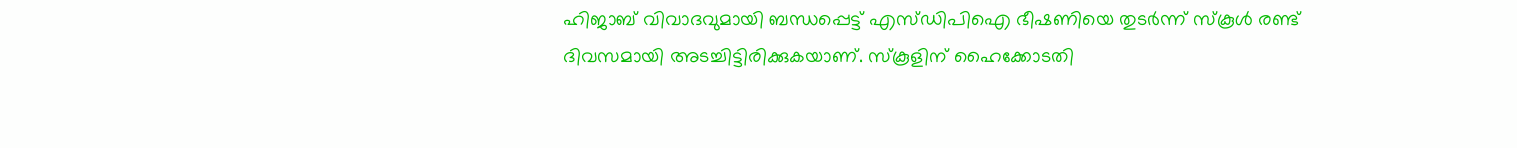ഹിജാബ് വിവാദവുമായി ബന്ധപ്പെട്ട് എസ്ഡിപിഐ ഭീഷണിയെ തുടർന്ന് സ്കൂൾ രണ്ട് ദിവസമായി അടച്ചിട്ടിരിക്കുകയാണ്. സ്കൂളിന് ഹൈക്കോടതി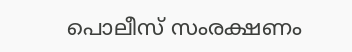പൊലീസ് സംരക്ഷണം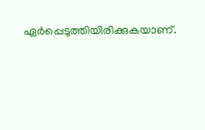ഏർപ്പെടുത്തിയിരിക്കുകയാണ്.